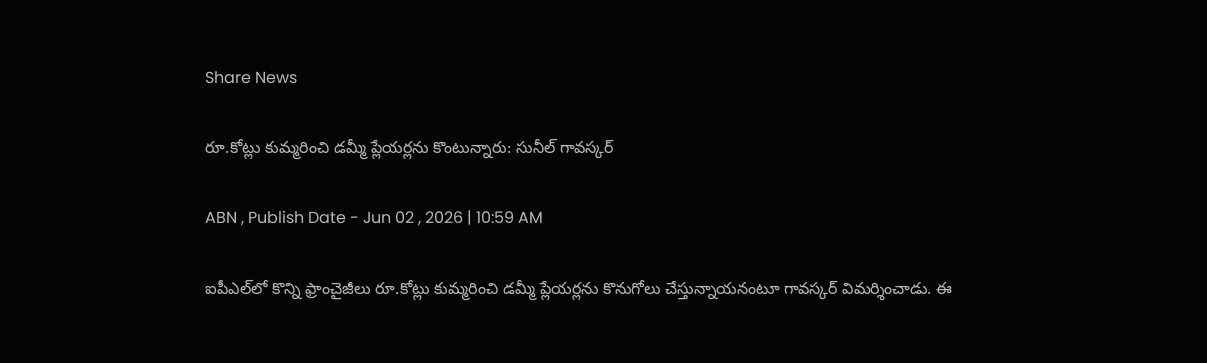Share News

రూ.కోట్లు కుమ్మరించి డమ్మీ ప్లేయర్లను కొంటున్నారు: సునీల్ గావస్కర్

ABN , Publish Date - Jun 02 , 2026 | 10:59 AM

ఐపీఎల్‌లో కొన్ని ఫ్రాంచైజీలు రూ.కోట్లు కుమ్మరించి డమ్మీ ప్లేయర్లను కొనుగోలు చేస్తున్నాయనంటూ గావస్కర్ విమర్శించాడు. ఈ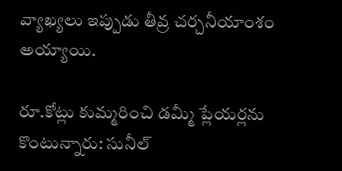వ్యాఖ్యలు ఇప్పుడు తీవ్ర చర్చనీయాంశం అయ్యాయి.

రూ.కోట్లు కుమ్మరించి డమ్మీ ప్లేయర్లను కొంటున్నారు: సునీల్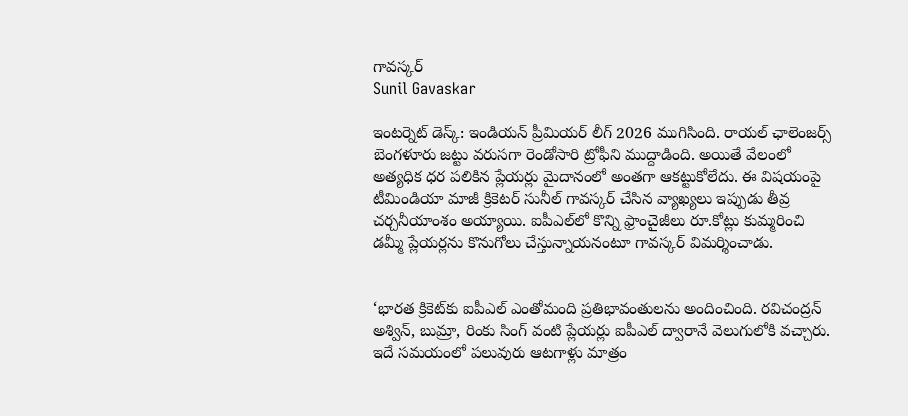గావస్కర్
Sunil Gavaskar

ఇంటర్నెట్ డెస్క్: ఇండియన్ ప్రీమియర్ లీగ్ 2026 ముగిసింది. రాయల్ ఛాలెంజర్స్ బెంగళూరు జట్టు వరుసగా రెండోసారి ట్రోఫీని ముద్దాడింది. అయితే వేలంలో అత్యధిక ధర పలికిన ప్లేయర్లు మైదానంలో అంతగా ఆకట్టుకోలేదు. ఈ విషయంపై టీమిండియా మాజీ క్రికెటర్ సునీల్ గావస్కర్ చేసిన వ్యాఖ్యలు ఇప్పుడు తీవ్ర చర్చనీయాంశం అయ్యాయి. ఐపీఎల్‌లో కొన్ని ఫ్రాంచైజీలు రూ.కోట్లు కుమ్మరించి డమ్మీ ప్లేయర్లను కొనుగోలు చేస్తున్నాయనంటూ గావస్కర్ విమర్శించాడు.


‘భారత క్రికెట్‌కు ఐపీఎల్ ఎంతోమంది ప్రతిభావంతులను అందించింది. రవిచంద్రన్ అశ్విన్, బుమ్రా, రింకు సింగ్ వంటి ప్లేయర్లు ఐపీఎల్ ద్వారానే వెలుగులోకి వచ్చారు. ఇదే సమయంలో పలువురు ఆటగాళ్లు మాత్రం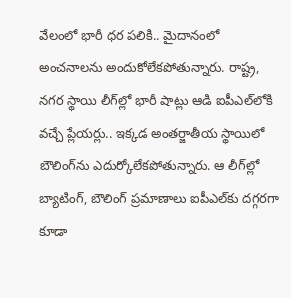వేలంలో భారీ ధర పలికి.. మైదానంలో అంచనాలను అందుకోలేకపోతున్నారు. రాష్ట్ర, నగర స్థాయి లీగ్‌ల్లో భారీ షాట్లు ఆడి ఐపీఎల్‌లోకి వచ్చే ప్లేయర్లు.. ఇక్కడ అంతర్జాతీయ స్థాయిలో బౌలింగ్‌ను ఎదుర్కోలేకపోతున్నారు. ఆ లీగ్‌ల్లో బ్యాటింగ్, బౌలింగ్ ప్రమాణాలు ఐపీఎల్‌కు దగ్గరగా కూడా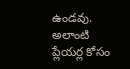ఉండవు. అలాంటి ప్లేయర్ల కోసం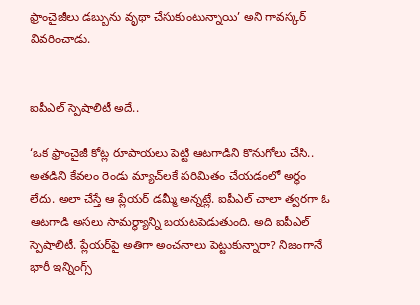ఫ్రాంచైజీలు డబ్బును వృథా చేసుకుంటున్నాయి’ అని గావస్కర్ వివరించాడు.


ఐపీఎల్ స్పెషాలిటీ అదే..

‘ఒక ఫ్రాంచైజీ కోట్ల రూపాయలు పెట్టి ఆటగాడిని కొనుగోలు చేసి.. అతడిని కేవలం రెండు మ్యాచ్‌లకే పరిమితం చేయడంలో అర్థం లేదు. అలా చేస్తే ఆ ప్లేయర్ డమ్మీ అన్నట్లే. ఐపీఎల్ చాలా త్వరగా ఓ ఆటగాడి అసలు సామర్థ్యాన్ని బయటపెడుతుంది. అది ఐపీఎల్ స్పెషాలిటీ. ప్లేయర్‌పై అతిగా అంచనాలు పెట్టుకున్నారా? నిజంగానే భారీ ఇన్నింగ్స్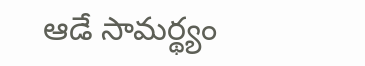ఆడే సామర్థ్యం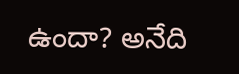ఉందా? అనేది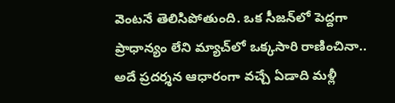వెంటనే తెలిసిపోతుంది. ఒక సీజన్‌లో పెద్దగా ప్రాధాన్యం లేని మ్యాచ్‌లో ఒక్కసారి రాణించినా.. అదే ప్రదర్శన ఆధారంగా వచ్చే ఏడాది మళ్లీ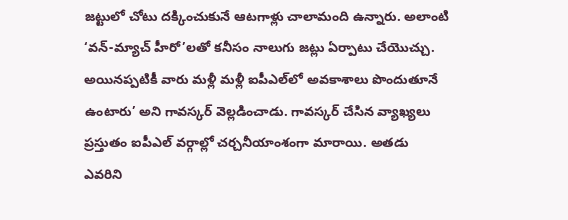జట్టులో చోటు దక్కించుకునే ఆటగాళ్లు చాలామంది ఉన్నారు. అలాంటి ‘వన్-మ్యాచ్ హీరో’లతో కనీసం నాలుగు జట్లు ఏర్పాటు చేయొచ్చు. అయినప్పటికీ వారు మళ్లీ మళ్లీ ఐపీఎల్‌లో అవకాశాలు పొందుతూనే ఉంటారు’ అని గావస్కర్ వెల్లడించాడు. గావస్కర్ చేసిన వ్యాఖ్యలు ప్రస్తుతం ఐపీఎల్ వర్గాల్లో చర్చనీయాంశంగా మారాయి. అతడు ఎవరిని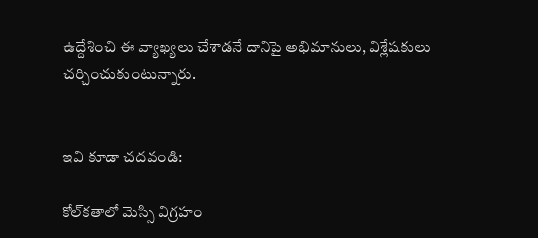ఉద్దేశించి ఈ వ్యాఖ్యలు చేశాడనే దానిపై అభిమానులు, విశ్లేషకులు చర్చించుకుంటున్నారు.


ఇవి కూడా చదవండి:

కోల్‌కతాలో మెస్సి విగ్రహం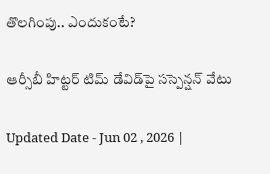తొలగింపు.. ఎందుకంటే?

ఆర్సీబీ హిట్టర్ టిమ్ డేవిడ్‌పై సస్పెన్షన్ వేటు

Updated Date - Jun 02 , 2026 |